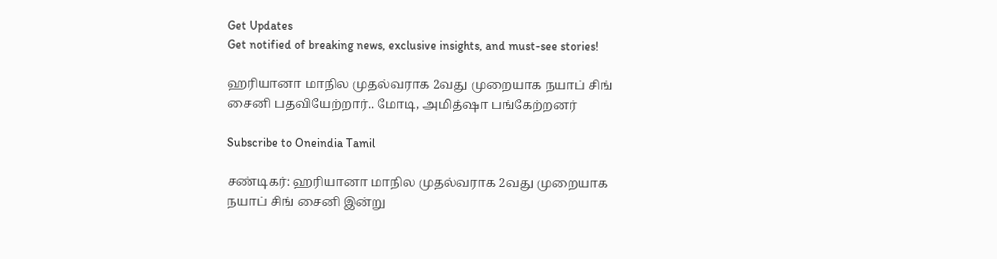Get Updates
Get notified of breaking news, exclusive insights, and must-see stories!

ஹரியானா மாநில முதல்வராக 2வது முறையாக நயாப் சிங் சைனி பதவியேற்றார்.. மோடி, அமித்ஷா பங்கேற்றனர்

Subscribe to Oneindia Tamil

சண்டிகர்: ஹரியானா மாநில முதல்வராக 2வது முறையாக நயாப் சிங் சைனி இன்று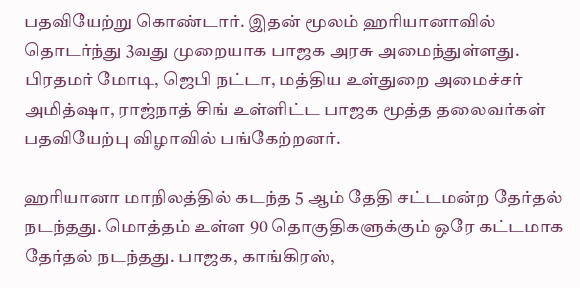பதவியேற்று கொண்டார். இதன் மூலம் ஹரியானாவில் தொடர்ந்து 3வது முறையாக பாஜக அரசு அமைந்துள்ளது. பிரதமர் மோடி, ஜெபி நட்டா, மத்திய உள்துறை அமைச்சர் அமித்ஷா, ராஜ்நாத் சிங் உள்ளிட்ட பாஜக மூத்த தலைவர்கள் பதவியேற்பு விழாவில் பங்கேற்றனர்.

ஹரியானா மாநிலத்தில் கடந்த 5 ஆம் தேதி சட்டமன்ற தேர்தல் நடந்தது. மொத்தம் உள்ள 90 தொகுதிகளுக்கும் ஒரே கட்டமாக தேர்தல் நடந்தது. பாஜக, காங்கிரஸ்,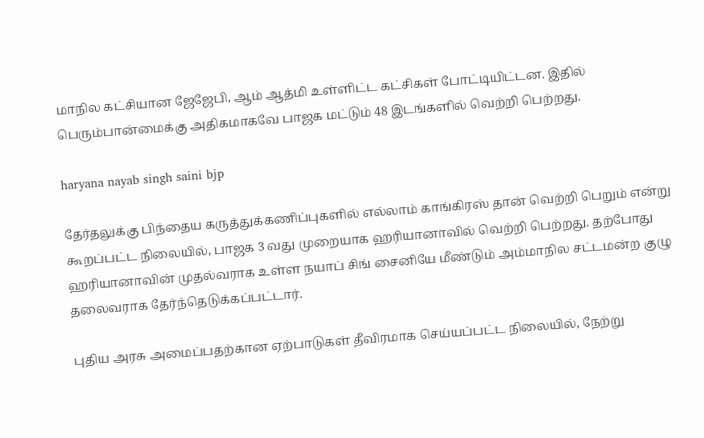மாநில கட்சியான ஜேஜேபி, ஆம் ஆத்மி உள்ளிட்ட கட்சிகள் போட்டியிட்டன. இதில் பெரும்பான்மைக்கு அதிகமாகவே பாஜக மட்டும் 48 இடங்களில் வெற்றி பெற்றது.

haryana nayab singh saini bjp

தேர்தலுக்கு பிந்தைய கருத்துக்கணிப்புகளில் எல்லாம் காங்கிரஸ் தான் வெற்றி பெறும் என்று கூறப்பட்ட நிலையில், பாஜக 3 வது முறையாக ஹரியானாவில் வெற்றி பெற்றது. தற்போது ஹரியானாவின் முதல்வராக உள்ள நயாப் சிங் சைனியே மீண்டும் அம்மாநில சட்டமன்ற குழு தலைவராக தேர்ந்தெடுக்கப்பட்டார்.

புதிய அரசு அமைப்பதற்கான ஏற்பாடுகள் தீவிரமாக செய்யப்பட்ட நிலையில், நேற்று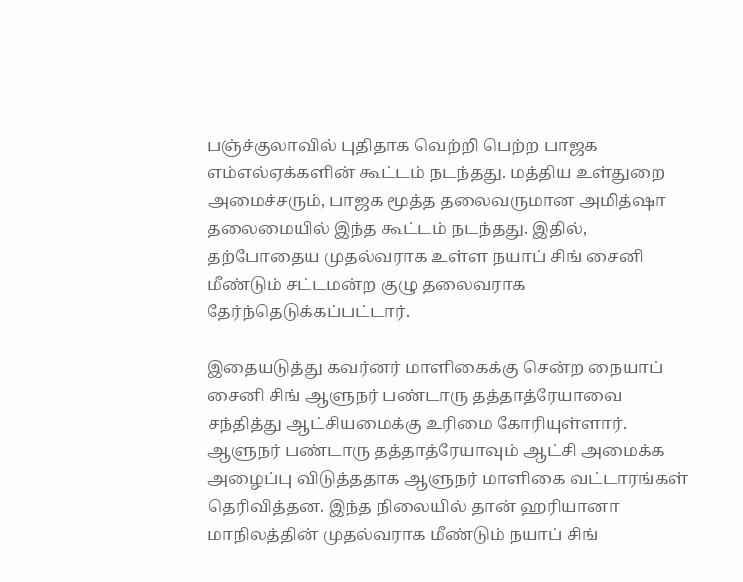பஞ்ச்குலாவில் புதிதாக வெற்றி பெற்ற பாஜக எம்எல்ஏக்களின் கூட்டம் நடந்தது. மத்திய உள்துறை அமைச்சரும், பாஜக மூத்த தலைவருமான அமித்ஷா தலைமையில் இந்த கூட்டம் நடந்தது. இதில், தற்போதைய முதல்வராக உள்ள நயாப் சிங் சைனி மீண்டும் சட்டமன்ற குழு தலைவராக தேர்ந்தெடுக்கப்பட்டார்.

இதையடுத்து கவர்னர் மாளிகைக்கு சென்ற நையாப் சைனி சிங் ஆளுநர் பண்டாரு தத்தாத்ரேயாவை சந்தித்து ஆட்சியமைக்கு உரிமை கோரியுள்ளார். ஆளுநர் பண்டாரு தத்தாத்ரேயாவும் ஆட்சி அமைக்க அழைப்பு விடுத்ததாக ஆளுநர் மாளிகை வட்டாரங்கள் தெரிவித்தன. இந்த நிலையில் தான் ஹரியானா மாநிலத்தின் முதல்வராக மீண்டும் நயாப் சிங்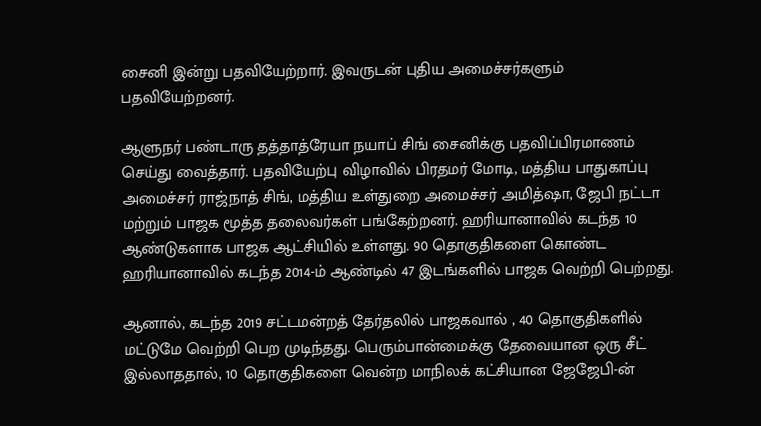சைனி இன்று பதவியேற்றார். இவருடன் புதிய அமைச்சர்களும் பதவியேற்றனர்.

ஆளுநர் பண்டாரு தத்தாத்ரேயா நயாப் சிங் சைனிக்கு பதவிப்பிரமாணம் செய்து வைத்தார். பதவியேற்பு விழாவில் பிரதமர் மோடி, மத்திய பாதுகாப்பு அமைச்சர் ராஜ்நாத் சிங், மத்திய உள்துறை அமைச்சர் அமித்ஷா, ஜேபி நட்டா மற்றும் பாஜக மூத்த தலைவர்கள் பங்கேற்றனர். ஹரியானாவில் கடந்த 10 ஆண்டுகளாக பாஜக ஆட்சியில் உள்ளது. 90 தொகுதிகளை கொண்ட ஹரியானாவில் கடந்த 2014-ம் ஆண்டில் 47 இடங்களில் பாஜக வெற்றி பெற்றது.

ஆனால், கடந்த 2019 சட்டமன்றத் தேர்தலில் பாஜகவால் , 40 தொகுதிகளில் மட்டுமே வெற்றி பெற முடிந்தது. பெரும்பான்மைக்கு தேவையான ஒரு சீட் இல்லாததால், 10 தொகுதிகளை வென்ற மாநிலக் கட்சியான ஜேஜேபி-ன்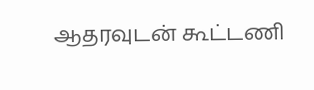ஆதரவுடன் கூட்டணி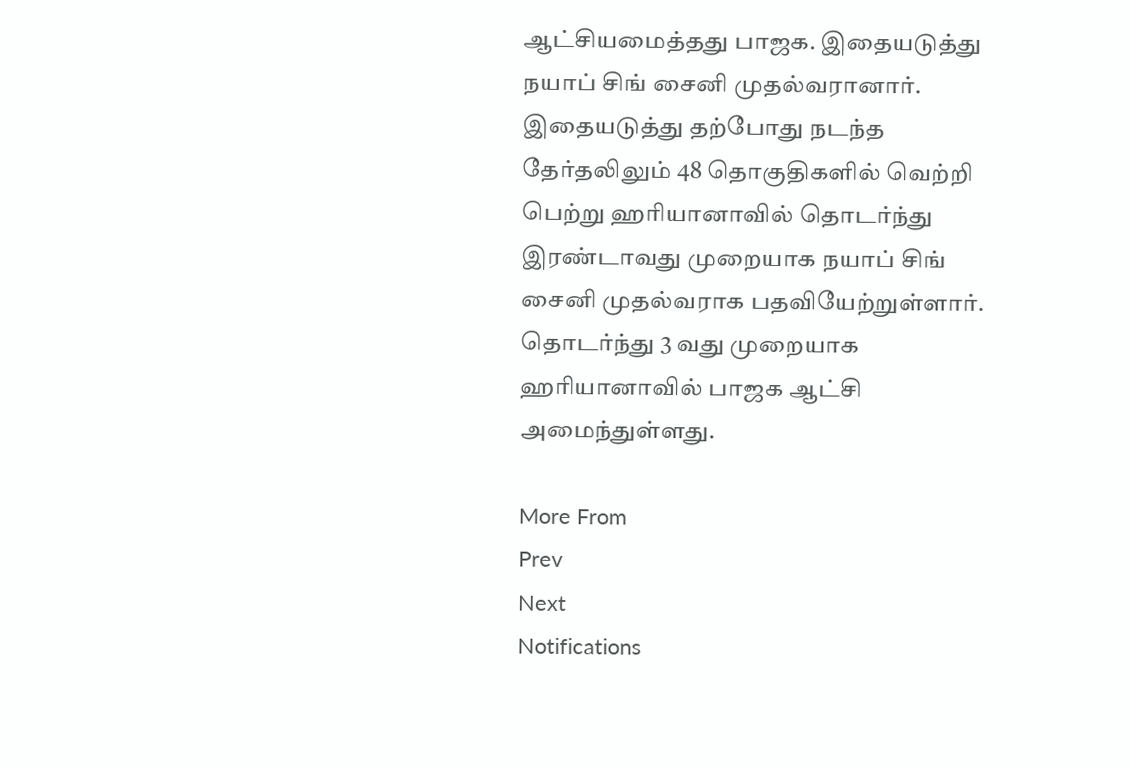ஆட்சியமைத்தது பாஜக. இதையடுத்து நயாப் சிங் சைனி முதல்வரானார். இதையடுத்து தற்போது நடந்த தேர்தலிலும் 48 தொகுதிகளில் வெற்றி பெற்று ஹரியானாவில் தொடர்ந்து இரண்டாவது முறையாக நயாப் சிங் சைனி முதல்வராக பதவியேற்றுள்ளார். தொடர்ந்து 3 வது முறையாக ஹரியானாவில் பாஜக ஆட்சி அமைந்துள்ளது.

More From
Prev
Next
Notifications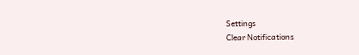Settings
Clear Notifications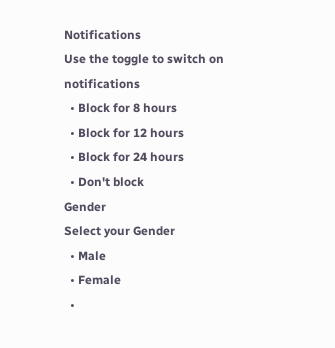Notifications
Use the toggle to switch on notifications
  • Block for 8 hours
  • Block for 12 hours
  • Block for 24 hours
  • Don't block
Gender
Select your Gender
  • Male
  • Female
  •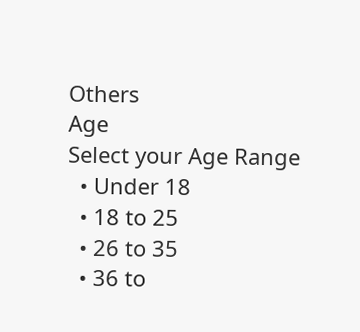Others
Age
Select your Age Range
  • Under 18
  • 18 to 25
  • 26 to 35
  • 36 to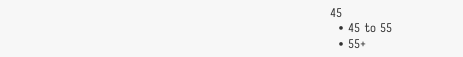45
  • 45 to 55
  • 55+